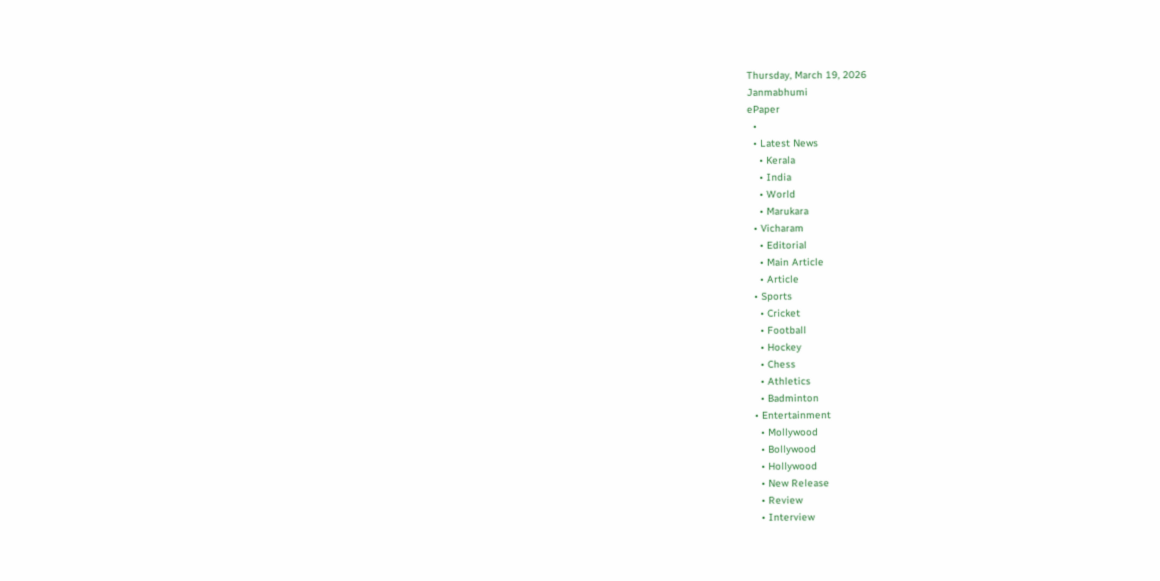Thursday, March 19, 2026
Janmabhumi
ePaper
  •
  • Latest News
    • Kerala
    • India
    • World
    • Marukara
  • Vicharam
    • Editorial
    • Main Article
    • Article
  • Sports
    • Cricket
    • Football
    • Hockey
    • Chess
    • Athletics
    • Badminton
  • Entertainment
    • Mollywood
    • Bollywood
    • Hollywood
    • New Release
    • Review
    • Interview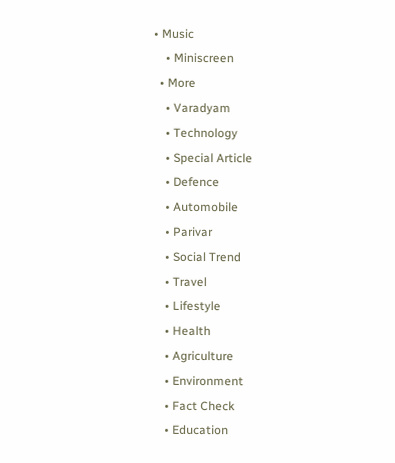• Music
    • Miniscreen
  • More
    • Varadyam
    • Technology
    • Special Article
    • Defence
    • Automobile
    • Parivar
    • Social Trend
    • Travel
    • Lifestyle
    • Health
    • Agriculture
    • Environment
    • Fact Check
    • Education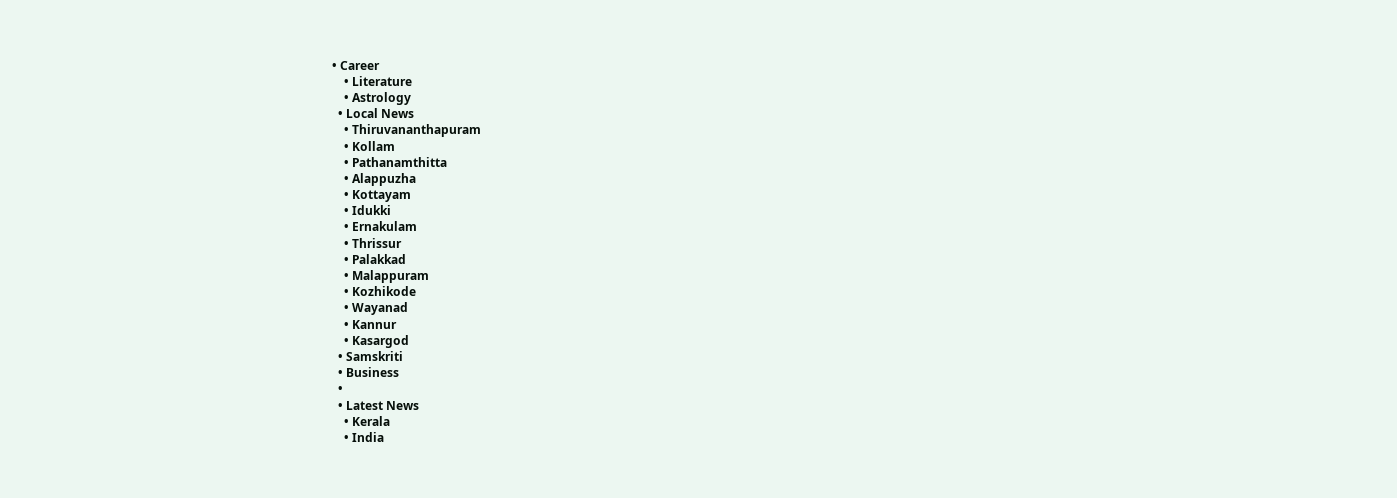• Career
    • Literature
    • Astrology
  • Local News
    • Thiruvananthapuram
    • Kollam
    • Pathanamthitta
    • Alappuzha
    • Kottayam
    • Idukki
    • Ernakulam
    • Thrissur
    • Palakkad
    • Malappuram
    • Kozhikode
    • Wayanad
    • Kannur
    • Kasargod
  • Samskriti
  • Business
  •
  • Latest News
    • Kerala
    • India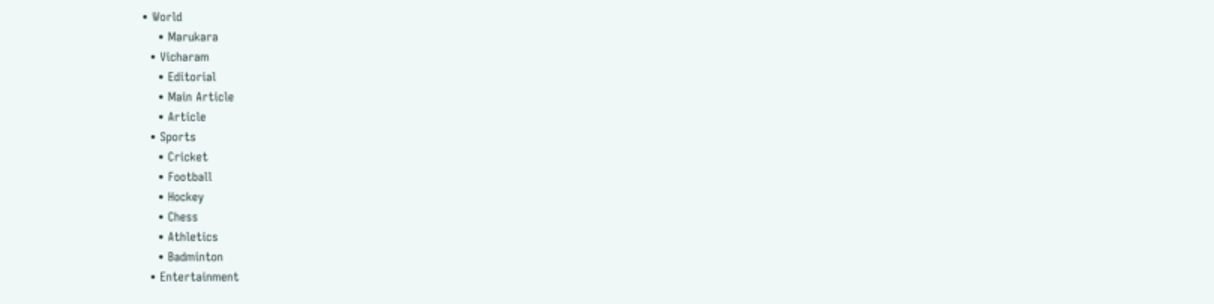• World
    • Marukara
  • Vicharam
    • Editorial
    • Main Article
    • Article
  • Sports
    • Cricket
    • Football
    • Hockey
    • Chess
    • Athletics
    • Badminton
  • Entertainment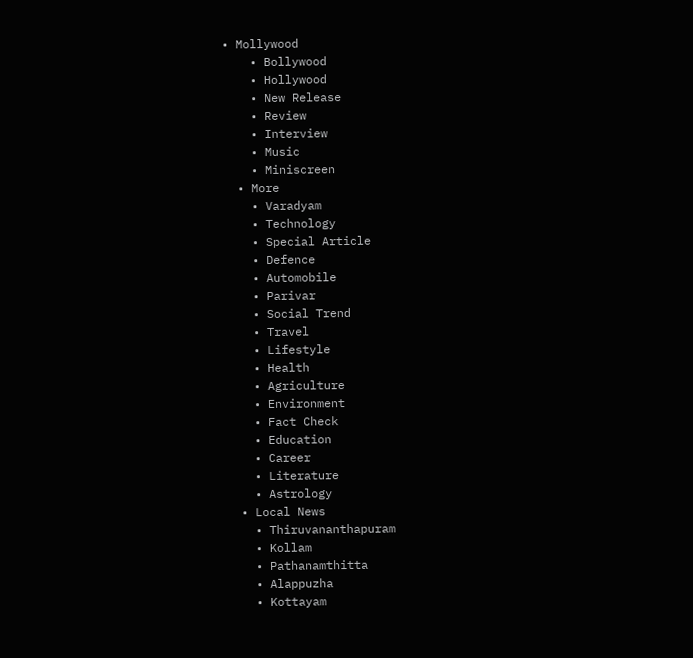• Mollywood
    • Bollywood
    • Hollywood
    • New Release
    • Review
    • Interview
    • Music
    • Miniscreen
  • More
    • Varadyam
    • Technology
    • Special Article
    • Defence
    • Automobile
    • Parivar
    • Social Trend
    • Travel
    • Lifestyle
    • Health
    • Agriculture
    • Environment
    • Fact Check
    • Education
    • Career
    • Literature
    • Astrology
  • Local News
    • Thiruvananthapuram
    • Kollam
    • Pathanamthitta
    • Alappuzha
    • Kottayam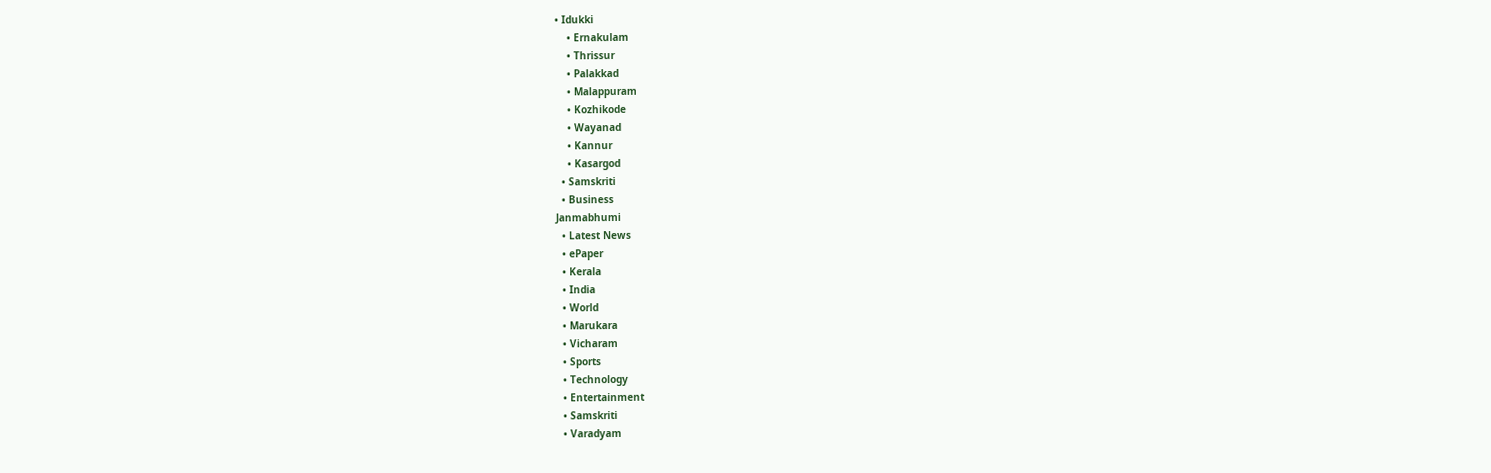• Idukki
    • Ernakulam
    • Thrissur
    • Palakkad
    • Malappuram
    • Kozhikode
    • Wayanad
    • Kannur
    • Kasargod
  • Samskriti
  • Business
Janmabhumi
  • Latest News
  • ePaper
  • Kerala
  • India
  • World
  • Marukara
  • Vicharam
  • Sports
  • Technology
  • Entertainment
  • Samskriti
  • Varadyam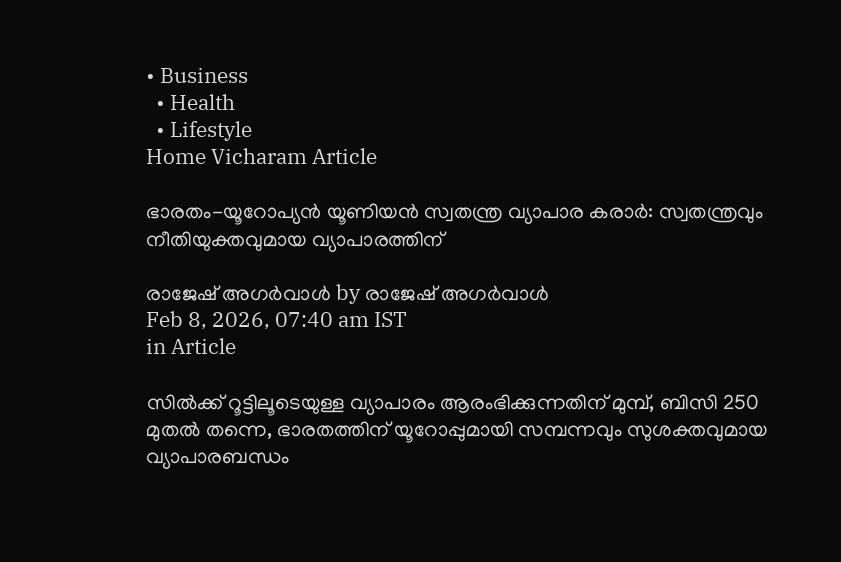• Business
  • Health
  • Lifestyle
Home Vicharam Article

ഭാരതം-യൂറോപ്യന്‍ യൂണിയന്‍ സ്വതന്ത്ര വ്യാപാര കരാര്‍: സ്വതന്ത്രവും നീതിയുക്തവുമായ വ്യാപാരത്തിന്

രാജേഷ് അഗര്‍വാള്‍ by രാജേഷ് അഗര്‍വാള്‍
Feb 8, 2026, 07:40 am IST
in Article

സില്‍ക്ക് റൂട്ടിലൂടെയുള്ള വ്യാപാരം ആരംഭിക്കുന്നതിന് മുമ്പ്, ബിസി 250 മുതല്‍ തന്നെ, ഭാരതത്തിന് യൂറോപ്പുമായി സമ്പന്നവും സുശക്തവുമായ വ്യാപാരബന്ധം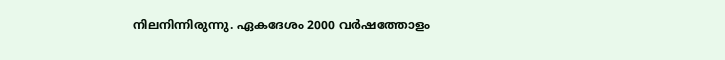നിലനിന്നിരുന്നു. ഏകദേശം 2000 വര്‍ഷത്തോളം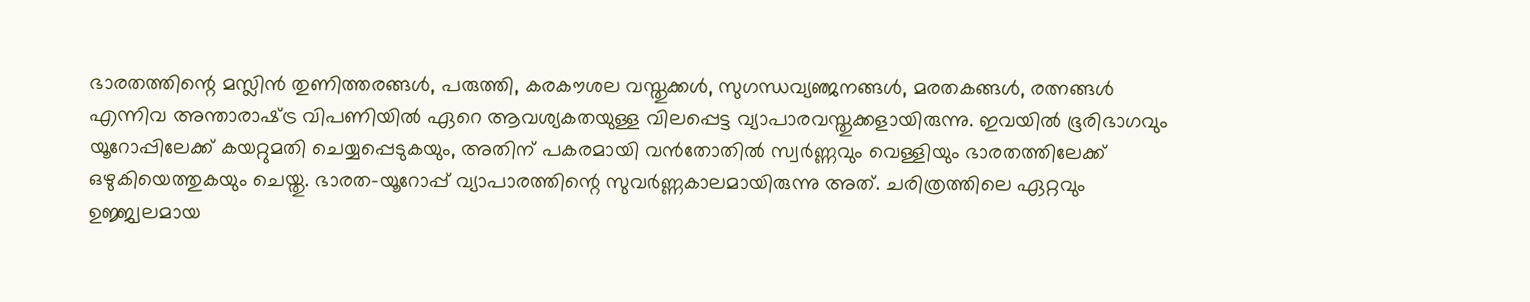ഭാരതത്തിന്റെ മസ്ലിന്‍ തുണിത്തരങ്ങള്‍, പരുത്തി, കരകൗശല വസ്തുക്കള്‍, സുഗന്ധവ്യഞ്ജനങ്ങള്‍, മരതകങ്ങള്‍, രത്നങ്ങള്‍ എന്നിവ അന്താരാഷ്‌ട്ര വിപണിയില്‍ ഏറെ ആവശ്യകതയുള്ള വിലപ്പെട്ട വ്യാപാരവസ്തുക്കളായിരുന്നു. ഇവയില്‍ ഭൂരിഭാഗവും യൂറോപ്പിലേക്ക് കയറ്റുമതി ചെയ്യപ്പെടുകയും, അതിന് പകരമായി വന്‍തോതില്‍ സ്വര്‍ണ്ണവും വെള്ളിയും ഭാരതത്തിലേക്ക് ഒഴുകിയെത്തുകയും ചെയ്തു. ഭാരത-യൂറോപ്പ് വ്യാപാരത്തിന്റെ സുവര്‍ണ്ണകാലമായിരുന്നു അത്. ചരിത്രത്തിലെ ഏറ്റവും ഉജ്ജ്വലമായ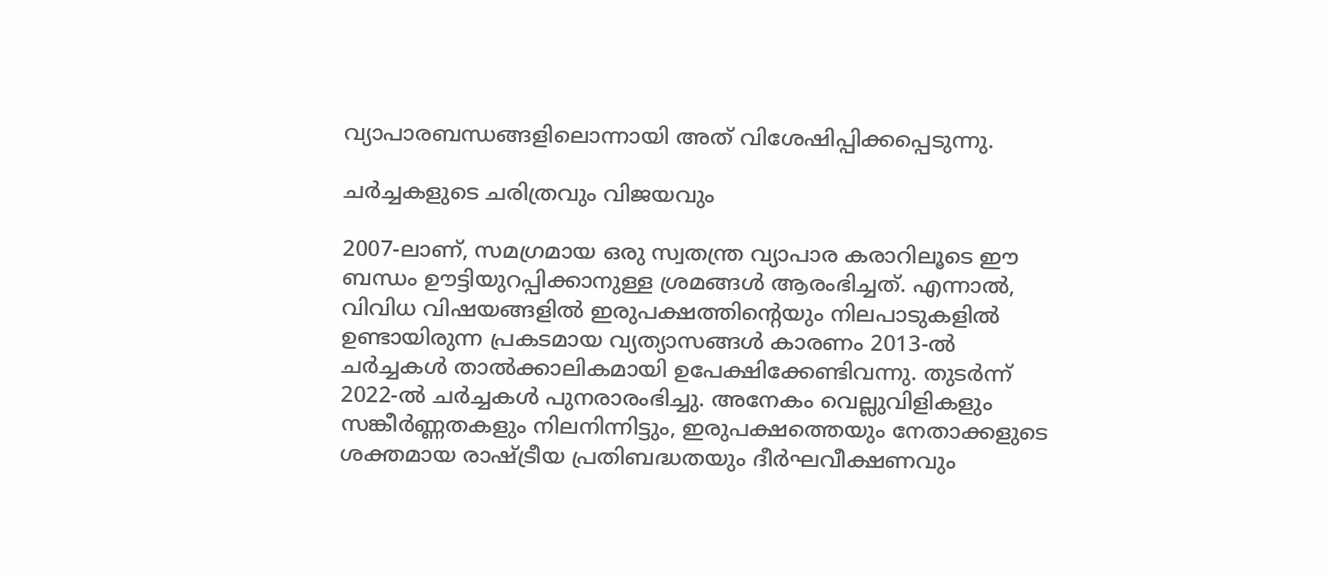വ്യാപാരബന്ധങ്ങളിലൊന്നായി അത് വിശേഷിപ്പിക്കപ്പെടുന്നു.

ചര്‍ച്ചകളുടെ ചരിത്രവും വിജയവും

2007-ലാണ്, സമഗ്രമായ ഒരു സ്വതന്ത്ര വ്യാപാര കരാറിലൂടെ ഈ ബന്ധം ഊട്ടിയുറപ്പിക്കാനുള്ള ശ്രമങ്ങള്‍ ആരംഭിച്ചത്. എന്നാല്‍, വിവിധ വിഷയങ്ങളില്‍ ഇരുപക്ഷത്തിന്റെയും നിലപാടുകളില്‍ ഉണ്ടായിരുന്ന പ്രകടമായ വ്യത്യാസങ്ങള്‍ കാരണം 2013-ല്‍ ചര്‍ച്ചകള്‍ താല്‍ക്കാലികമായി ഉപേക്ഷിക്കേണ്ടിവന്നു. തുടര്‍ന്ന് 2022-ല്‍ ചര്‍ച്ചകള്‍ പുനരാരംഭിച്ചു. അനേകം വെല്ലുവിളികളും സങ്കീര്‍ണ്ണതകളും നിലനിന്നിട്ടും, ഇരുപക്ഷത്തെയും നേതാക്കളുടെ ശക്തമായ രാഷ്‌ട്രീയ പ്രതിബദ്ധതയും ദീര്‍ഘവീക്ഷണവും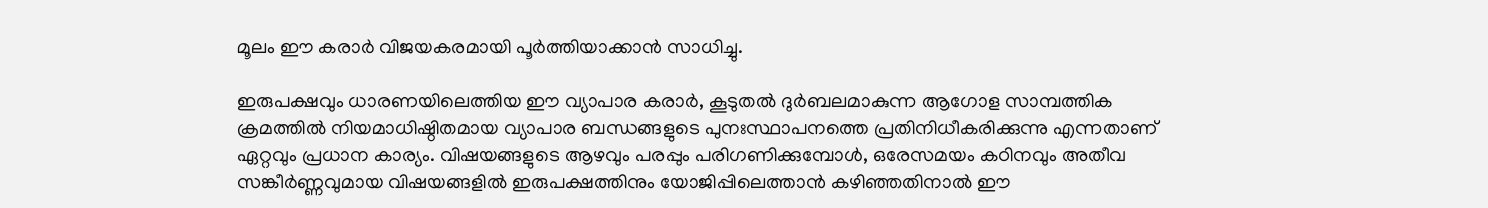മൂലം ഈ കരാര്‍ വിജയകരമായി പൂര്‍ത്തിയാക്കാന്‍ സാധിച്ചു.

ഇരുപക്ഷവും ധാരണയിലെത്തിയ ഈ വ്യാപാര കരാര്‍, കൂടുതല്‍ ദുര്‍ബലമാകുന്ന ആഗോള സാമ്പത്തിക ക്രമത്തില്‍ നിയമാധിഷ്ഠിതമായ വ്യാപാര ബന്ധങ്ങളുടെ പുനഃസ്ഥാപനത്തെ പ്രതിനിധീകരിക്കുന്നു എന്നതാണ് ഏറ്റവും പ്രധാന കാര്യം. വിഷയങ്ങളുടെ ആഴവും പരപ്പും പരിഗണിക്കുമ്പോള്‍, ഒരേസമയം കഠിനവും അതീവ സങ്കീര്‍ണ്ണവുമായ വിഷയങ്ങളില്‍ ഇരുപക്ഷത്തിനും യോജിപ്പിലെത്താന്‍ കഴിഞ്ഞതിനാല്‍ ഈ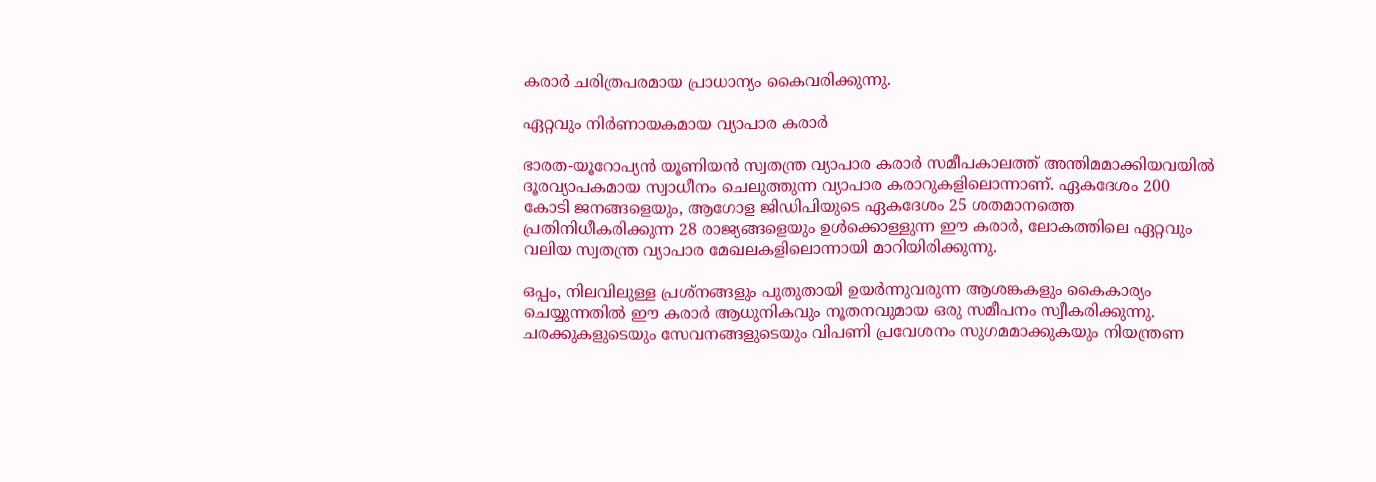കരാര്‍ ചരിത്രപരമായ പ്രാധാന്യം കൈവരിക്കുന്നു.

ഏറ്റവും നിര്‍ണായകമായ വ്യാപാര കരാര്‍

ഭാരത-യൂറോപ്യന്‍ യൂണിയന്‍ സ്വതന്ത്ര വ്യാപാര കരാര്‍ സമീപകാലത്ത് അന്തിമമാക്കിയവയില്‍ ദൂരവ്യാപകമായ സ്വാധീനം ചെലുത്തുന്ന വ്യാപാര കരാറുകളിലൊന്നാണ്. ഏകദേശം 200 കോടി ജനങ്ങളെയും, ആഗോള ജിഡിപിയുടെ ഏകദേശം 25 ശതമാനത്തെ പ്രതിനിധീകരിക്കുന്ന 28 രാജ്യങ്ങളെയും ഉള്‍ക്കൊള്ളുന്ന ഈ കരാര്‍, ലോകത്തിലെ ഏറ്റവും വലിയ സ്വതന്ത്ര വ്യാപാര മേഖലകളിലൊന്നായി മാറിയിരിക്കുന്നു.

ഒപ്പം, നിലവിലുള്ള പ്രശ്‌നങ്ങളും പുതുതായി ഉയര്‍ന്നുവരുന്ന ആശങ്കകളും കൈകാര്യം ചെയ്യുന്നതില്‍ ഈ കരാര്‍ ആധുനികവും നൂതനവുമായ ഒരു സമീപനം സ്വീകരിക്കുന്നു. ചരക്കുകളുടെയും സേവനങ്ങളുടെയും വിപണി പ്രവേശനം സുഗമമാക്കുകയും നിയന്ത്രണ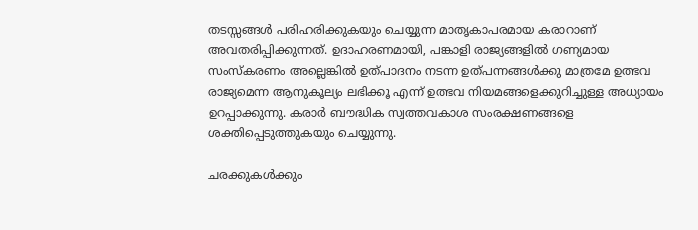തടസ്സങ്ങള്‍ പരിഹരിക്കുകയും ചെയ്യുന്ന മാതൃകാപരമായ കരാറാണ് അവതരിപ്പിക്കുന്നത്. ഉദാഹരണമായി, പങ്കാളി രാജ്യങ്ങളില്‍ ഗണ്യമായ സംസ്‌കരണം അല്ലെങ്കില്‍ ഉത്പാദനം നടന്ന ഉത്പന്നങ്ങള്‍ക്കു മാത്രമേ ഉത്ഭവ രാജ്യമെന്ന ആനുകൂല്യം ലഭിക്കൂ എന്ന് ഉത്ഭവ നിയമങ്ങളെക്കുറിച്ചുള്ള അധ്യായം ഉറപ്പാക്കുന്നു. കരാര്‍ ബൗദ്ധിക സ്വത്തവകാശ സംരക്ഷണങ്ങളെ ശക്തിപ്പെടുത്തുകയും ചെയ്യുന്നു.

ചരക്കുകള്‍ക്കും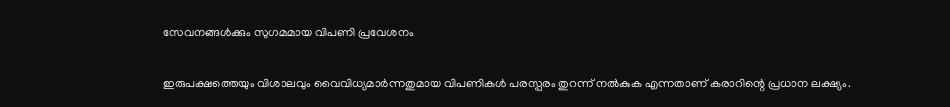സേവനങ്ങള്‍ക്കും സുഗമമായ വിപണി പ്രവേശനം

ഇരുപക്ഷത്തെയും വിശാലവും വൈവിധ്യമാര്‍ന്നതുമായ വിപണികള്‍ പരസ്പരം തുറന്ന് നല്‍കുക എന്നതാണ് കരാറിന്റെ പ്രധാന ലക്ഷ്യം.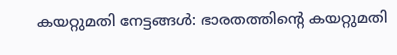കയറ്റുമതി നേട്ടങ്ങള്‍: ഭാരതത്തിന്റെ കയറ്റുമതി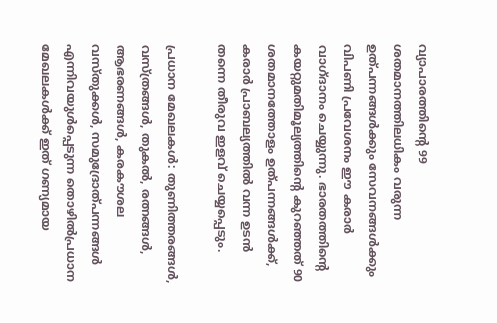വ്യാപാരത്തിന്റെ 99 ശതമാനത്തിലധികം വരുന്ന ഉത്പന്നങ്ങള്‍ക്കും സേവനങ്ങള്‍ക്കും വിപണി പ്രവേശനം ഈ കരാര്‍ വാഗ്ദാനം ചെയ്യുന്നു. ഭാരതത്തിന്റെ കയറ്റുമതിമൂല്യത്തിന്റെ കുറഞ്ഞത് 90 ശതമാനത്തോളം ഉത്പന്നങ്ങള്‍ക്ക്, കരാര്‍ പ്രാബല്യത്തില്‍ വന്ന ഉടന്‍ തന്നെ തീരുവ ഇളവ് ചെയ്യപ്പെടും.

പ്രധാന മേഖലകള്‍: തുണിത്തരങ്ങള്‍, വസ്ത്രങ്ങള്‍, തുകല്‍, രത്നങ്ങള്‍, ആഭരണങ്ങള്‍, കരകൗശല വസ്തുക്കള്‍, സമുദ്രോത്പന്നങ്ങള്‍ എന്നിവയുള്‍പ്പെടുന്ന തൊഴില്‍പ്രധാന മേഖലകള്‍ക്ക് ഇത് ഗണ്യമായ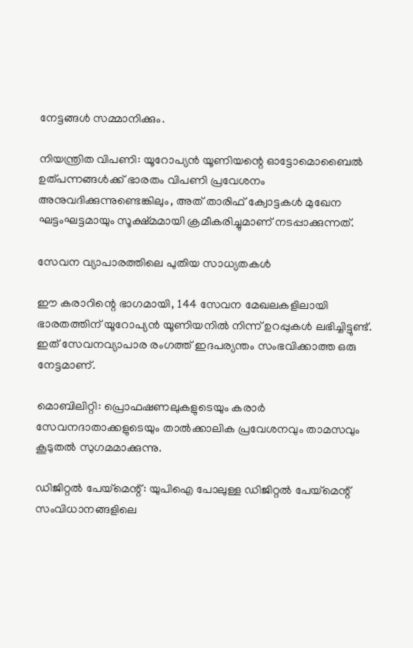നേട്ടങ്ങള്‍ സമ്മാനിക്കും.

നിയന്ത്രിത വിപണി: യൂറോപ്യന്‍ യൂണിയന്റെ ഓട്ടോമൊബൈല്‍ ഉത്പന്നങ്ങള്‍ക്ക് ഭാരതം വിപണി പ്രവേശനം അനുവദിക്കുന്നുണ്ടെങ്കിലും, അത് താരിഫ് ക്വോട്ടകള്‍ മുഖേന ഘട്ടംഘട്ടമായും സൂക്ഷ്മമായി ക്രമീകരിച്ചുമാണ് നടപ്പാക്കുന്നത്.

സേവന വ്യാപാരത്തിലെ പുതിയ സാധ്യതകള്‍

ഈ കരാറിന്റെ ഭാഗമായി, 144 സേവന മേഖലകളിലായി ഭാരതത്തിന് യൂറോപ്യന്‍ യൂണിയനില്‍ നിന്ന് ഉറപ്പുകള്‍ ലഭിച്ചിട്ടുണ്ട്. ഇത് സേവനവ്യാപാര രംഗത്ത് ഇദപര്യന്തം സംഭവിക്കാത്ത ഒരു നേട്ടമാണ്.

മൊബിലിറ്റി: പ്രൊഫഷണലുകളുടെയും കരാര്‍ സേവനദാതാക്കളുടെയും താല്‍ക്കാലിക പ്രവേശനവും താമസവും കൂടുതല്‍ സുഗമമാക്കുന്നു.

ഡിജിറ്റല്‍ പേയ്‌മെന്റ്: യുപിഐ പോലുള്ള ഡിജിറ്റല്‍ പേയ്‌മെന്റ് സംവിധാനങ്ങളിലെ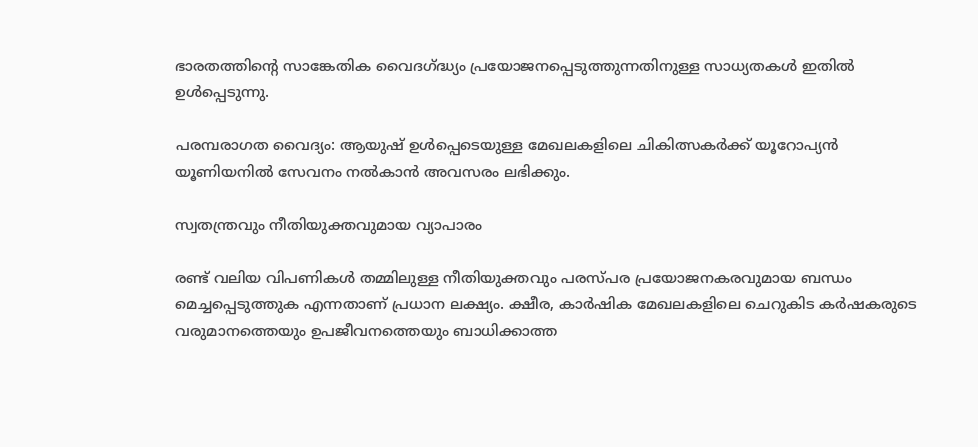ഭാരതത്തിന്റെ സാങ്കേതിക വൈദഗ്‌ദ്ധ്യം പ്രയോജനപ്പെടുത്തുന്നതിനുള്ള സാധ്യതകള്‍ ഇതില്‍ ഉള്‍പ്പെടുന്നു.

പരമ്പരാഗത വൈദ്യം: ആയുഷ് ഉള്‍പ്പെടെയുള്ള മേഖലകളിലെ ചികിത്സകര്‍ക്ക് യൂറോപ്യന്‍ യൂണിയനില്‍ സേവനം നല്‍കാന്‍ അവസരം ലഭിക്കും.

സ്വതന്ത്രവും നീതിയുക്തവുമായ വ്യാപാരം

രണ്ട് വലിയ വിപണികള്‍ തമ്മിലുള്ള നീതിയുക്തവും പരസ്പര പ്രയോജനകരവുമായ ബന്ധം മെച്ചപ്പെടുത്തുക എന്നതാണ് പ്രധാന ലക്ഷ്യം. ക്ഷീര, കാര്‍ഷിക മേഖലകളിലെ ചെറുകിട കര്‍ഷകരുടെ വരുമാനത്തെയും ഉപജീവനത്തെയും ബാധിക്കാത്ത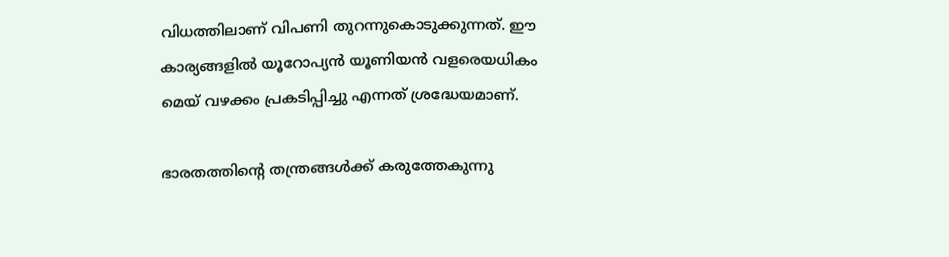വിധത്തിലാണ് വിപണി തുറന്നുകൊടുക്കുന്നത്. ഈ കാര്യങ്ങളില്‍ യൂറോപ്യന്‍ യൂണിയന്‍ വളരെയധികം മെയ് വഴക്കം പ്രകടിപ്പിച്ചു എന്നത് ശ്രദ്ധേയമാണ്.

ഭാരതത്തിന്റെ തന്ത്രങ്ങള്‍ക്ക് കരുത്തേകുന്നു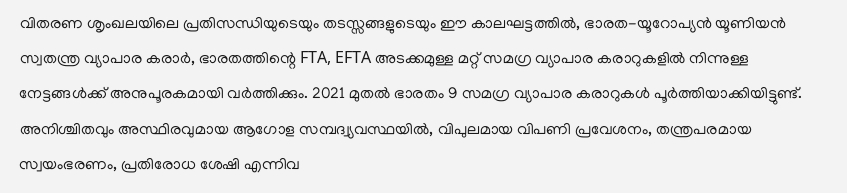വിതരണ ശൃംഖലയിലെ പ്രതിസന്ധിയുടെയും തടസ്സങ്ങളുടെയും ഈ കാലഘട്ടത്തില്‍, ഭാരത-യൂറോപ്യന്‍ യൂണിയന്‍ സ്വതന്ത്ര വ്യാപാര കരാര്‍, ഭാരതത്തിന്റെ FTA, EFTA അടക്കമുള്ള മറ്റ് സമഗ്ര വ്യാപാര കരാറുകളില്‍ നിന്നുള്ള നേട്ടങ്ങള്‍ക്ക് അനുപൂരകമായി വര്‍ത്തിക്കും. 2021 മുതല്‍ ഭാരതം 9 സമഗ്ര വ്യാപാര കരാറുകള്‍ പൂര്‍ത്തിയാക്കിയിട്ടുണ്ട്. അനിശ്ചിതവും അസ്ഥിരവുമായ ആഗോള സമ്പദ്വ്യവസ്ഥയില്‍, വിപുലമായ വിപണി പ്രവേശനം, തന്ത്രപരമായ സ്വയംഭരണം, പ്രതിരോധ ശേഷി എന്നിവ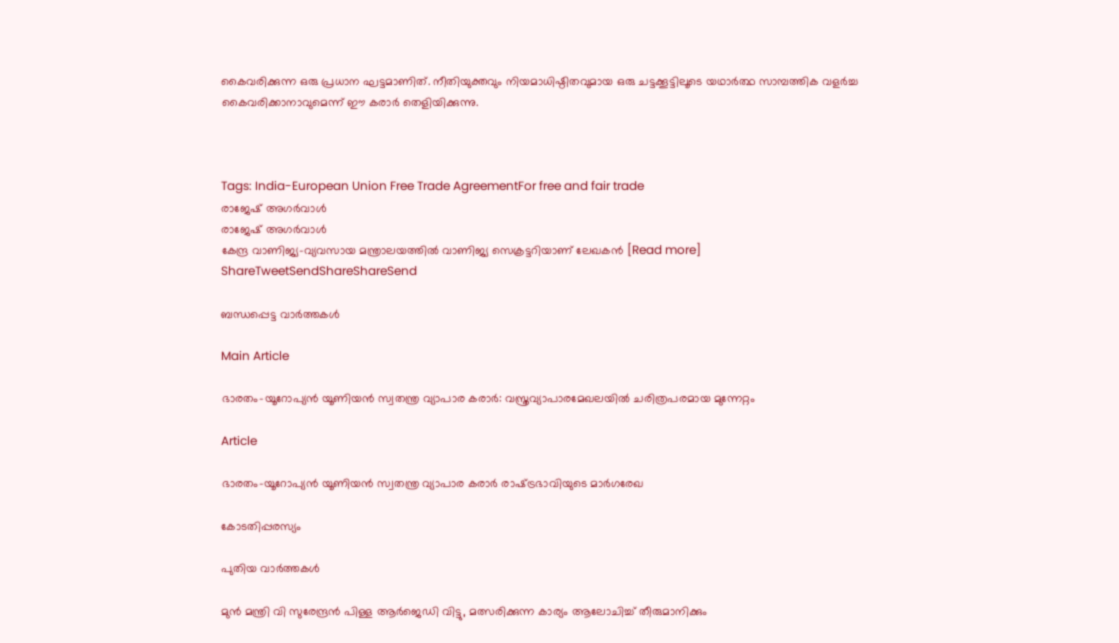കൈവരിക്കുന്ന ഒരു പ്രധാന ഘട്ടമാണിത്. നീതിയുക്തവും നിയമാധിഷ്ഠിതവുമായ ഒരു ചട്ടക്കൂട്ടിലൂടെ യഥാര്‍ത്ഥ സാമ്പത്തിക വളര്‍ച്ച കൈവരിക്കാനാവുമെന്ന് ഈ കരാര്‍ തെളിയിക്കുന്നു.



Tags: India-European Union Free Trade AgreementFor free and fair trade
രാജേഷ് അഗര്‍വാള്‍
രാജേഷ് അഗര്‍വാള്‍
കേന്ദ്ര വാണിജ്യ-വ്യവസായ മന്ത്രാലയത്തില്‍ വാണിജ്യ സെക്രട്ടറിയാണ് ലേഖകന്‍ [Read more]
ShareTweetSendShareShareSend

ബന്ധപ്പെട്ട വാര്‍ത്തകള്‍

Main Article

ഭാരതം-യൂറോപ്യന്‍ യൂണിയന്‍ സ്വതന്ത്ര വ്യാപാര കരാര്‍: വസ്ത്രവ്യാപാരമേഖലയില്‍ ചരിത്രപരമായ മുന്നേറ്റം

Article

ഭാരതം-യൂറോപ്യന്‍ യൂണിയന്‍ സ്വതന്ത്ര വ്യാപാര കരാര്‍ രാഷ്‌ട്രഭാവിയുടെ മാര്‍ഗരേഖ

കോടതിപ്പരസ്യം

പുതിയ വാര്‍ത്തകള്‍

മുന്‍ മന്ത്രി വി സുരേന്ദ്രന്‍ പിള്ള ആര്‍ജെഡി വിട്ടു, മത്സരിക്കുന്ന കാര്യം ആലോചിച്ച് തീരുമാനിക്കും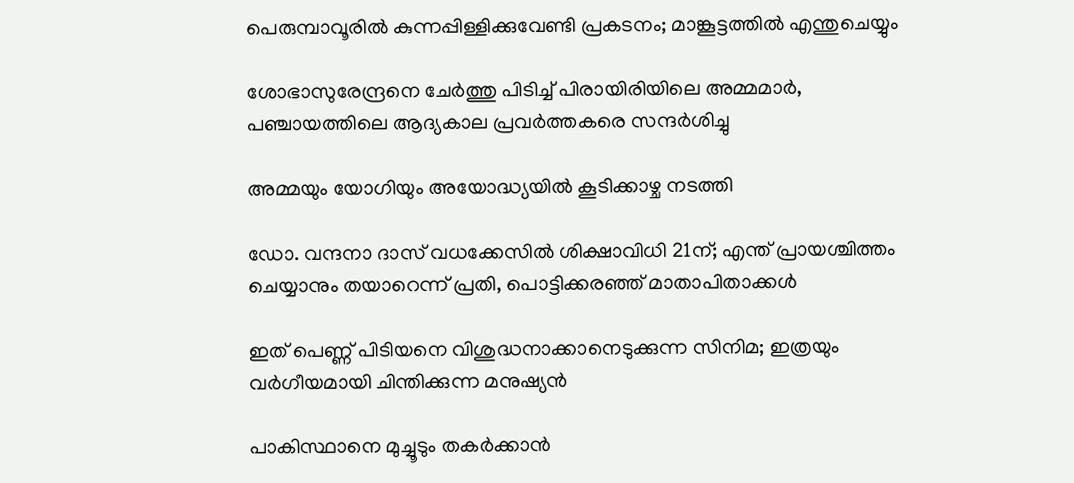പെരുമ്പാവൂരിൽ കുന്നപ്പിള്ളിക്കുവേണ്ടി പ്രകടനം; മാങ്കൂട്ടത്തിൽ എന്തുചെയ്യും

ശോഭാസുരേന്ദ്രനെ ചേര്‍ത്തു പിടിച്ച് പിരായിരിയിലെ അമ്മമാര്‍, പഞ്ചായത്തിലെ ആദ്യകാല പ്രവര്‍ത്തകരെ സന്ദര്‍ശിച്ചു

അമ്മയും യോഗിയും അയോദ്ധ്യയിൽ കൂടിക്കാഴ്ച നടത്തി

ഡോ. വന്ദനാ ദാസ് വധക്കേസിൽ ശിക്ഷാവിധി 21ന്; എന്ത് പ്രായശ്ചിത്തം ചെയ്യാനും തയാറെന്ന് പ്രതി, പൊട്ടിക്കരഞ്ഞ് മാതാപിതാക്കൾ

ഇത് പെണ്ണ് പിടിയനെ വിശുദ്ധനാക്കാനെടുക്കുന്ന സിനിമ; ഇത്രയും വർഗീയമായി ചിന്തിക്കുന്ന മനുഷ്യൻ

പാകിസ്ഥാനെ മുച്ചൂടും തകർക്കാൻ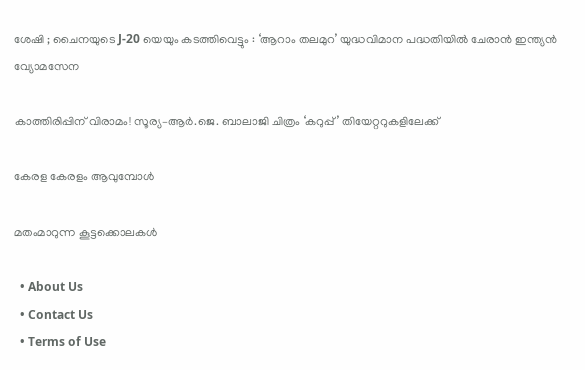ശേഷി ; ചൈനയുടെ J-20 യെയും കടത്തിവെട്ടും : ‘ആറാം തലമുറ’ യുദ്ധവിമാന പദ്ധതിയിൽ ചേരാൻ ഇന്ത്യൻ വ്യോമസേന

കാത്തിരിപ്പിന് വിരാമം! സൂര്യ–ആർ.ജെ. ബാലാജി ചിത്രം ‘കറുപ്പ്’ തിയേറ്ററുകളിലേക്ക്

കേരള കേരളം ആവുമ്പോൾ

മതംമാറുന്ന കൂട്ടക്കൊലകള്‍

  • About Us
  • Contact Us
  • Terms of Use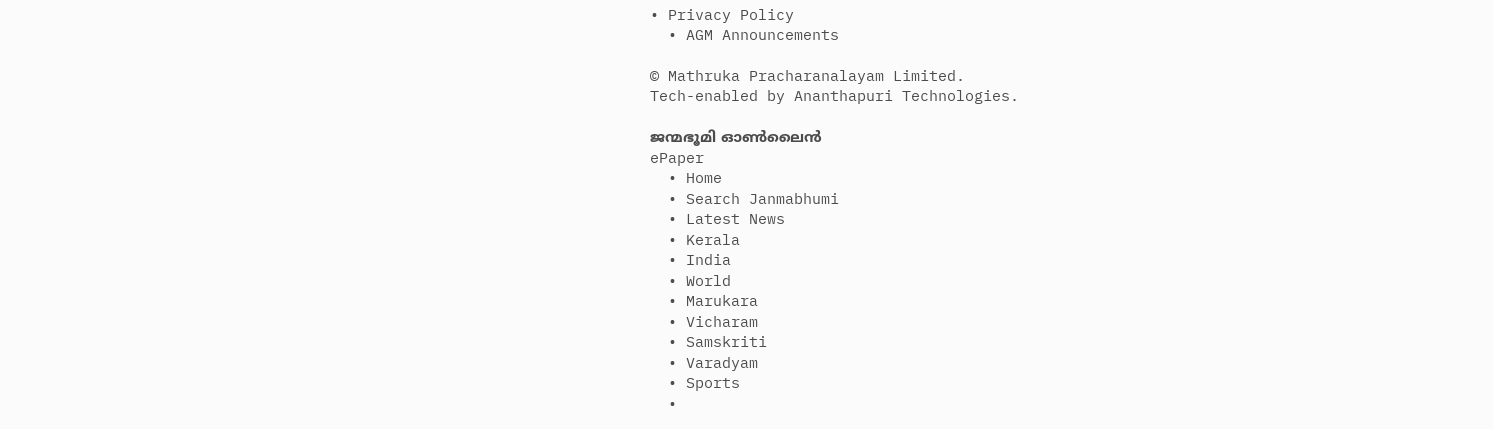• Privacy Policy
  • AGM Announcements

© Mathruka Pracharanalayam Limited.
Tech-enabled by Ananthapuri Technologies.

ജന്മഭൂമി ഓണ്‍ലൈന്‍
ePaper
  • Home
  • Search Janmabhumi
  • Latest News
  • Kerala
  • India
  • World
  • Marukara
  • Vicharam
  • Samskriti
  • Varadyam
  • Sports
  •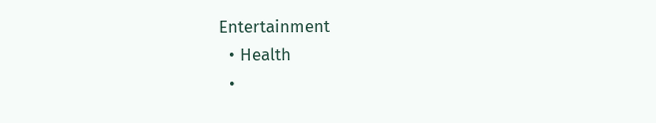Entertainment
  • Health
  •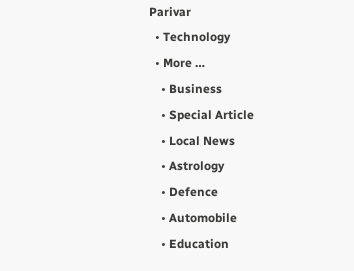Parivar
  • Technology
  • More …
    • Business
    • Special Article
    • Local News
    • Astrology
    • Defence
    • Automobile
    • Education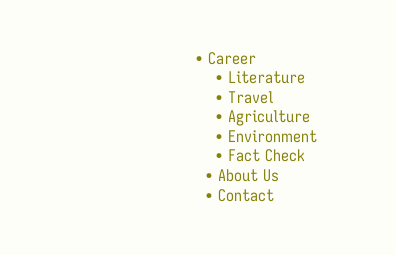• Career
    • Literature
    • Travel
    • Agriculture
    • Environment
    • Fact Check
  • About Us
  • Contact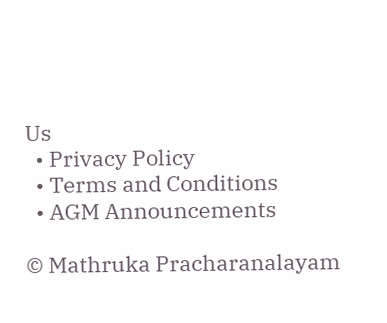Us
  • Privacy Policy
  • Terms and Conditions
  • AGM Announcements

© Mathruka Pracharanalayam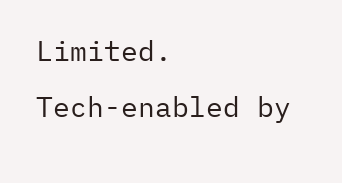Limited.
Tech-enabled by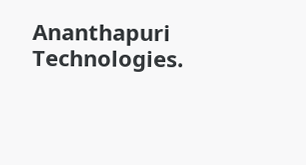Ananthapuri Technologies.